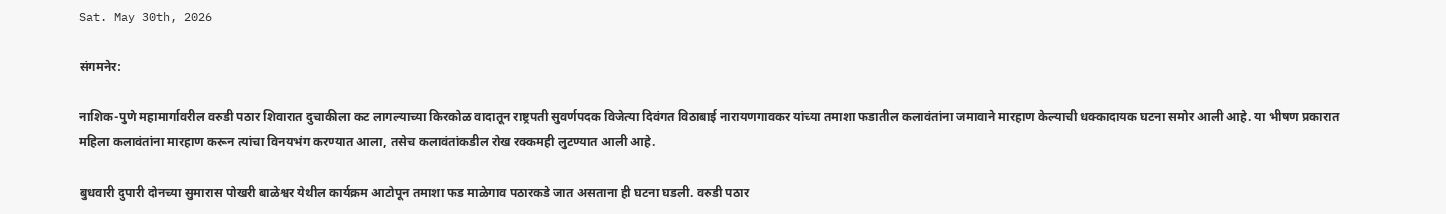Sat. May 30th, 2026

संगमनेर:

नाशिक-पुणे महामार्गावरील वरुडी पठार शिवारात दुचाकीला कट लागल्याच्या किरकोळ वादातून राष्ट्रपती सुवर्णपदक विजेत्या दिवंगत विठाबाई नारायणगावकर यांच्या तमाशा फडातील कलावंतांना जमावाने मारहाण केल्याची धक्कादायक घटना समोर आली आहे. या भीषण प्रकारात महिला कलावंतांना मारहाण करून त्यांचा विनयभंग करण्यात आला, तसेच कलावंतांकडील रोख रक्कमही लुटण्यात आली आहे.

बुधवारी दुपारी दोनच्या सुमारास पोखरी बाळेश्वर येथील कार्यक्रम आटोपून तमाशा फड माळेगाव पठारकडे जात असताना ही घटना घडली. वरुडी पठार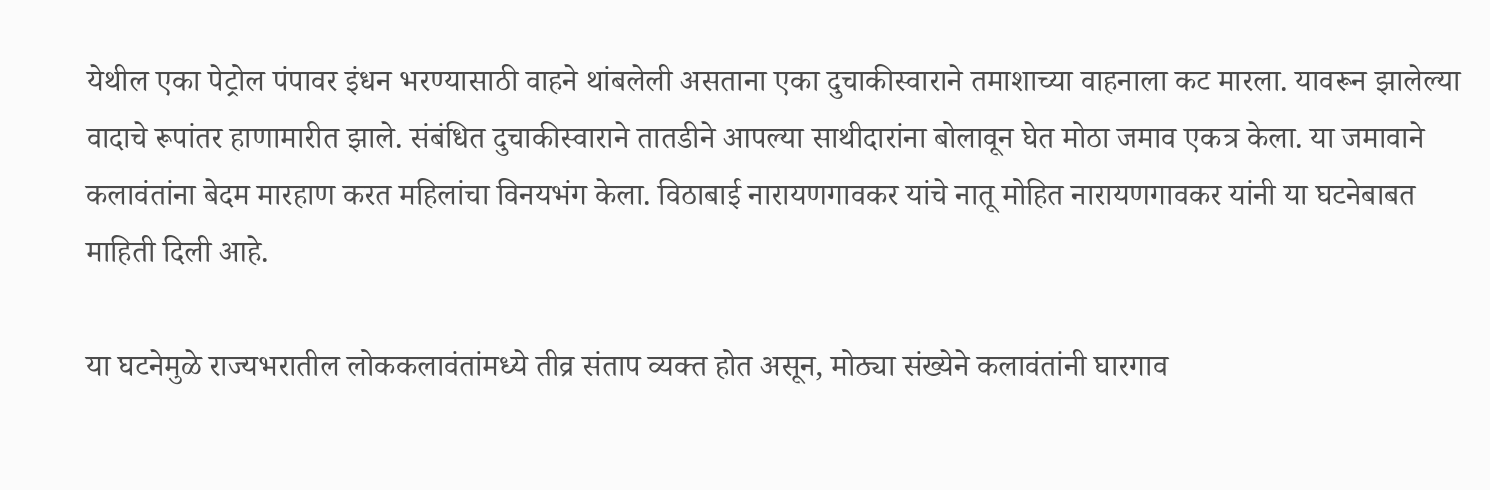येथील एका पेट्रोल पंपावर इंधन भरण्यासाठी वाहने थांबलेली असताना एका दुचाकीस्वाराने तमाशाच्या वाहनाला कट मारला. यावरून झालेल्या वादाचे रूपांतर हाणामारीत झाले. संबंधित दुचाकीस्वाराने तातडीने आपल्या साथीदारांना बोलावून घेत मोठा जमाव एकत्र केला. या जमावाने कलावंतांना बेदम मारहाण करत महिलांचा विनयभंग केला. विठाबाई नारायणगावकर यांचे नातू मोहित नारायणगावकर यांनी या घटनेबाबत माहिती दिली आहे.

या घटनेमुळे राज्यभरातील लोककलावंतांमध्ये तीव्र संताप व्यक्त होत असून, मोठ्या संख्येने कलावंतांनी घारगाव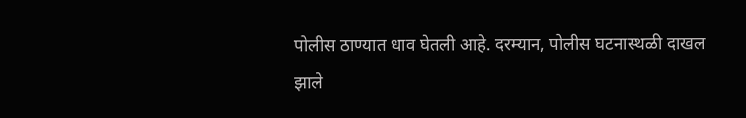पोलीस ठाण्यात धाव घेतली आहे. दरम्यान, पोलीस घटनास्थळी दाखल झाले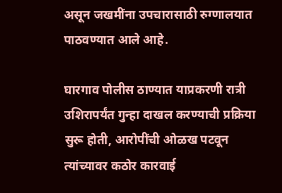असून जखमींना उपचारासाठी रुग्णालयात पाठवण्यात आले आहे.

घारगाव पोलीस ठाण्यात याप्रकरणी रात्री उशिरापर्यंत गुन्हा दाखल करण्याची प्रक्रिया सुरू होती, आरोपींची ओळख पटवून त्यांच्यावर कठोर कारवाई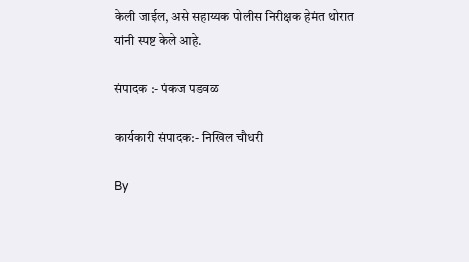केली जाईल, असे सहाय्यक पोलीस निरीक्षक हेमंत थोरात यांनी स्पष्ट केले आहे.

संपादक :- पंकज पडवळ

कार्यकारी संपादक:- निखिल चौधरी

By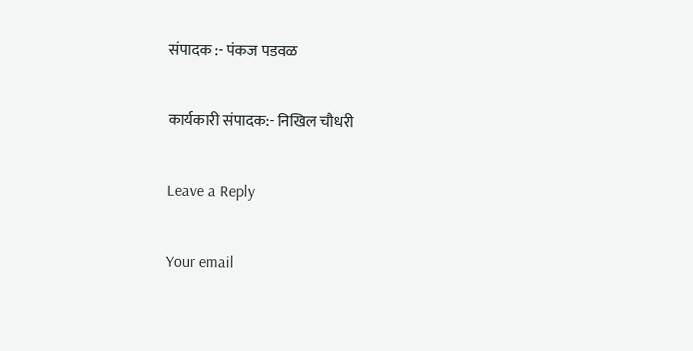संपादक :- पंकज पडवळ

कार्यकारी संपादक:- निखिल चौधरी

Leave a Reply

Your email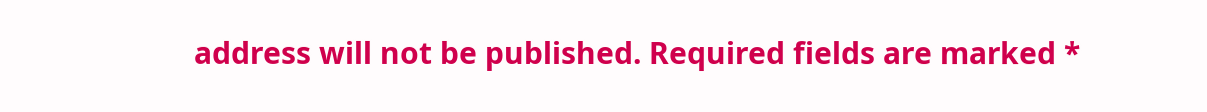address will not be published. Required fields are marked *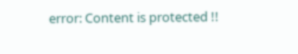error: Content is protected !!